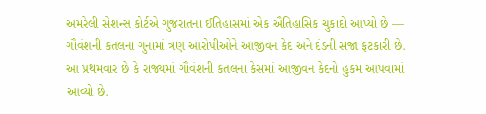અમરેલી સેશન્સ કોર્ટએ ગુજરાતના ઈતિહાસમાં એક ઐતિહાસિક ચુકાદો આપ્યો છે — ગૌવંશની કતલના ગુનામાં ત્રણ આરોપીઓને આજીવન કેદ અને દંડની સજા ફટકારી છે. આ પ્રથમવાર છે કે રાજ્યમાં ગૌવંશની કતલના કેસમાં આજીવન કેદનો હુકમ આપવામાં આવ્યો છે.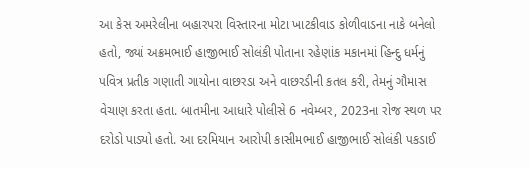આ કેસ અમરેલીના બહારપરા વિસ્તારના મોટા ખાટકીવાડ કોળીવાડના નાકે બનેલો હતો, જ્યાં અક્રમભાઈ હાજીભાઈ સોલંકી પોતાના રહેણાંક મકાનમાં હિન્દુ ધર્મનું પવિત્ર પ્રતીક ગણાતી ગાયોના વાછરડા અને વાછરડીની કતલ કરી, તેમનું ગૌમાસ વેચાણ કરતા હતા. બાતમીના આધારે પોલીસે 6 નવેમ્બર, 2023ના રોજ સ્થળ પર દરોડો પાડ્યો હતો. આ દરમિયાન આરોપી કાસીમભાઈ હાજીભાઈ સોલંકી પકડાઈ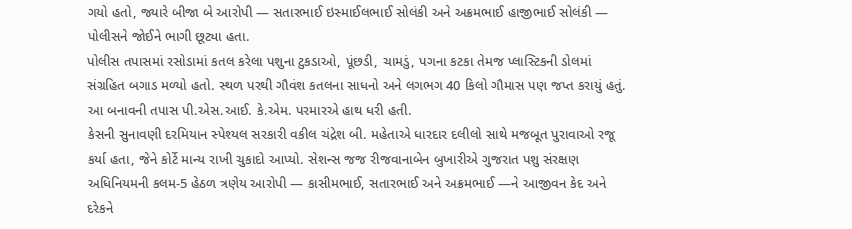ગયો હતો, જ્યારે બીજા બે આરોપી — સતારભાઈ ઇસ્માઈલભાઈ સોલંકી અને અક્રમભાઈ હાજીભાઈ સોલંકી — પોલીસને જોઈને ભાગી છૂટ્યા હતા.
પોલીસ તપાસમાં રસોડામાં કતલ કરેલા પશુના ટુકડાઓ, પૂંછડી, ચામડું, પગના કટકા તેમજ પ્લાસ્ટિકની ડોલમાં સંગ્રહિત બગાડ મળ્યો હતો. સ્થળ પરથી ગૌવંશ કતલના સાધનો અને લગભગ 40 કિલો ગૌમાસ પણ જપ્ત કરાયું હતું. આ બનાવની તપાસ પી.એસ.આઈ. કે.એમ. પરમારએ હાથ ધરી હતી.
કેસની સુનાવણી દરમિયાન સ્પેશ્યલ સરકારી વકીલ ચંદ્રેશ બી. મહેતાએ ધારદાર દલીલો સાથે મજબૂત પુરાવાઓ રજૂ કર્યા હતા, જેને કોર્ટે માન્ય રાખી ચુકાદો આપ્યો. સેશન્સ જજ રીજવાનાબેન બુખારીએ ગુજરાત પશુ સંરક્ષણ અધિનિયમની કલમ-5 હેઠળ ત્રણેય આરોપી — કાસીમભાઈ, સતારભાઈ અને અક્રમભાઈ —ને આજીવન કેદ અને દરેકને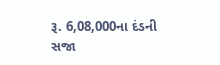રૂ. 6,08,000ના દંડની સજા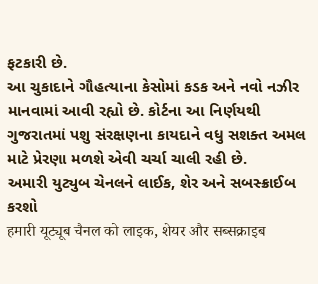ફટકારી છે.
આ ચુકાદાને ગૌહત્યાના કેસોમાં કડક અને નવો નઝીર માનવામાં આવી રહ્યો છે. કોર્ટના આ નિર્ણયથી ગુજરાતમાં પશુ સંરક્ષણના કાયદાને વધુ સશક્ત અમલ માટે પ્રેરણા મળશે એવી ચર્ચા ચાલી રહી છે.
અમારી યુટ્યુબ ચેનલને લાઈક, શેર અને સબસ્ક્રાઈબ કરશો
हमारी यूट्यूब चैनल को लाइक, शेयर और सब्सक्राइब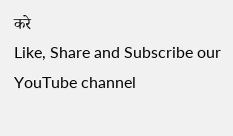करे
Like, Share and Subscribe our YouTube channel